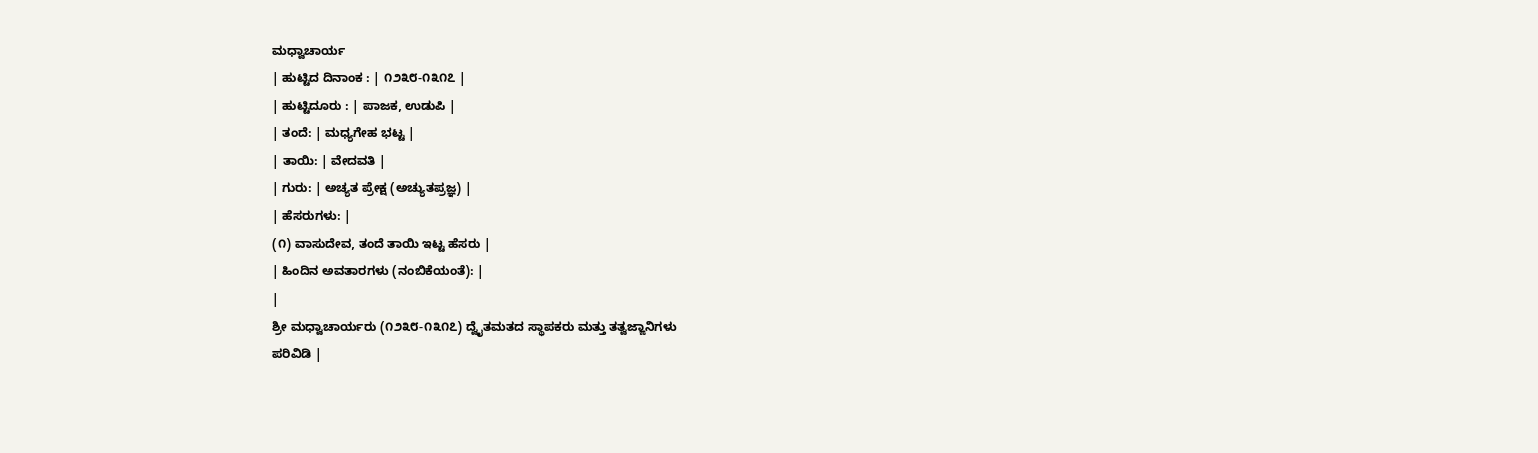ಮಧ್ವಾಚಾರ್ಯ
| ಹುಟ್ಟಿದ ದಿನಾಂಕ : | ೧೨೩೮-೧೩೧೭ |
| ಹುಟ್ಟಿದೂರು : | ಪಾಜಕ, ಉಡುಪಿ |
| ತಂದೆ: | ಮಧ್ಯಗೇಹ ಭಟ್ಟ |
| ತಾಯಿ: | ವೇದವತಿ |
| ಗುರು: | ಅಚ್ಯತ ಪ್ರೇಕ್ಷ (ಅಚ್ಯುತಪ್ರಜ್ಞ) |
| ಹೆಸರುಗಳು: |
(೧) ವಾಸುದೇವ, ತಂದೆ ತಾಯಿ ಇಟ್ಟ ಹೆಸರು |
| ಹಿಂದಿನ ಅವತಾರಗಳು (ನಂಬಿಕೆಯಂತೆ): |
|
ಶ್ರೀ ಮಧ್ವಾಚಾರ್ಯರು (೧೨೩೮-೧೩೧೭) ದ್ವೈತಮತದ ಸ್ಥಾಪಕರು ಮತ್ತು ತತ್ವಜ್ಙಾನಿಗಳು
ಪರಿವಿಡಿ |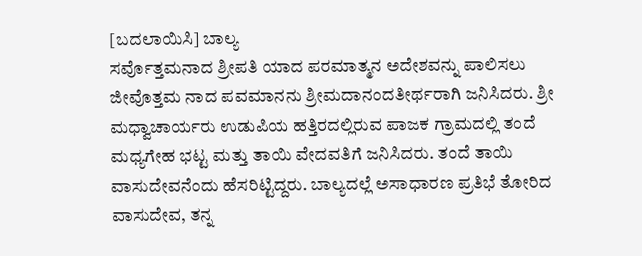[ಬದಲಾಯಿಸಿ] ಬಾಲ್ಯ
ಸರ್ವೊತ್ತಮನಾದ ಶ್ರೀಪತಿ ಯಾದ ಪರಮಾತ್ಮನ ಅದೇಶವನ್ನು ಪಾಲಿಸಲು ಜೀವೊತ್ತಮ ನಾದ ಪವಮಾನನು ಶ್ರೀಮದಾನಂದತೀರ್ಥರಾಗಿ ಜನಿಸಿದರು. ಶ್ರೀ ಮಧ್ವಾಚಾರ್ಯರು ಉಡುಪಿಯ ಹತ್ತಿರದಲ್ಲಿರುವ ಪಾಜಕ ಗ್ರಾಮದಲ್ಲಿ ತಂದೆ ಮಧ್ಯಗೇಹ ಭಟ್ಟ ಮತ್ತು ತಾಯಿ ವೇದವತಿಗೆ ಜನಿಸಿದರು. ತಂದೆ ತಾಯಿ ವಾಸುದೇವನೆಂದು ಹೆಸರಿಟ್ಟಿದ್ದರು. ಬಾಲ್ಯದಲ್ಲೆ ಅಸಾಧಾರಣ ಪ್ರತಿಭೆ ತೋರಿದ ವಾಸುದೇವ, ತನ್ನ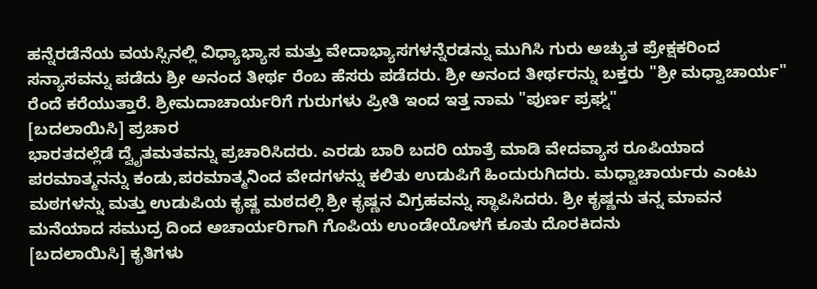ಹನ್ನೆರಡೆನೆಯ ವಯಸ್ಸಿನಲ್ಲಿ ವಿಧ್ಯಾಭ್ಯಾಸ ಮತ್ತು ವೇದಾಭ್ಯಾಸಗಳನ್ನೆರಡನ್ನು ಮುಗಿಸಿ ಗುರು ಅಚ್ಯುತ ಪ್ರೇಕ್ಷಕರಿಂದ ಸನ್ಯಾಸವನ್ನು ಪಡೆದು ಶ್ರೀ ಅನಂದ ತೀರ್ಥ ರೆಂಬ ಹೆಸರು ಪಡೆದರು. ಶ್ರೀ ಅನಂದ ತೀರ್ಥರನ್ನು ಬಕ್ತರು "ಶ್ರೀ ಮಧ್ವಾಚಾರ್ಯ" ರೆಂದೆ ಕರೆಯುತ್ತಾರೆ. ಶ್ರೀಮದಾಚಾರ್ಯರಿಗೆ ಗುರುಗಳು ಪ್ರೀತಿ ಇಂದ ಇತ್ತ ನಾಮ "ಪುರ್ಣ ಪ್ರಘ್ನ"
[ಬದಲಾಯಿಸಿ] ಪ್ರಚಾರ
ಭಾರತದಲ್ಲೆಡೆ ದ್ವೈತಮತವನ್ನು ಪ್ರಚಾರಿಸಿದರು. ಎರಡು ಬಾರಿ ಬದರಿ ಯಾತ್ರೆ ಮಾಡಿ ವೇದವ್ಯಾಸ ರೂಪಿಯಾದ ಪರಮಾತ್ಮನನ್ನು ಕಂಡು,ಪರಮಾತ್ಮನಿಂದ ವೇದಗಳನ್ನು ಕಲಿತು ಉಡುಪಿಗೆ ಹಿಂದುರುಗಿದರು. ಮಧ್ವಾಚಾರ್ಯರು ಎಂಟು ಮಠಗಳನ್ನು ಮತ್ತು ಉಡುಪಿಯ ಕೃಷ್ಣ ಮಠದಲ್ಲಿ ಶ್ರೀ ಕೃಷ್ಣನ ವಿಗ್ರಹವನ್ನು ಸ್ಥಾಪಿಸಿದರು. ಶ್ರೀ ಕೃಷ್ಣನು ತನ್ನ ಮಾವನ ಮನೆಯಾದ ಸಮುದ್ರ ದಿಂದ ಅಚಾರ್ಯರಿಗಾಗಿ ಗೊಪಿಯ ಉಂಡೇಯೊಳಗೆ ಕೂತು ದೊರಕಿದನು
[ಬದಲಾಯಿಸಿ] ಕೃತಿಗಳು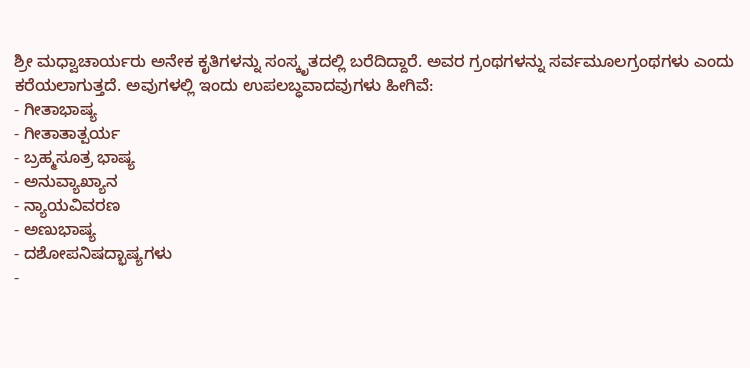ಶ್ರೀ ಮಧ್ವಾಚಾರ್ಯರು ಅನೇಕ ಕೃತಿಗಳನ್ನು ಸಂಸ್ಕೃತದಲ್ಲಿ ಬರೆದಿದ್ದಾರೆ. ಅವರ ಗ್ರಂಥಗಳನ್ನು ಸರ್ವಮೂಲಗ್ರಂಥಗಳು ಎಂದು ಕರೆಯಲಾಗುತ್ತದೆ. ಅವುಗಳಲ್ಲಿ ಇಂದು ಉಪಲಬ್ಧವಾದವುಗಳು ಹೀಗಿವೆ:
- ಗೀತಾಭಾಷ್ಯ
- ಗೀತಾತಾತ್ಪರ್ಯ
- ಬ್ರಹ್ಮಸೂತ್ರ ಭಾಷ್ಯ
- ಅನುವ್ಯಾಖ್ಯಾನ
- ನ್ಯಾಯವಿವರಣ
- ಅಣುಭಾಷ್ಯ
- ದಶೋಪನಿಷದ್ಭಾಷ್ಯಗಳು
-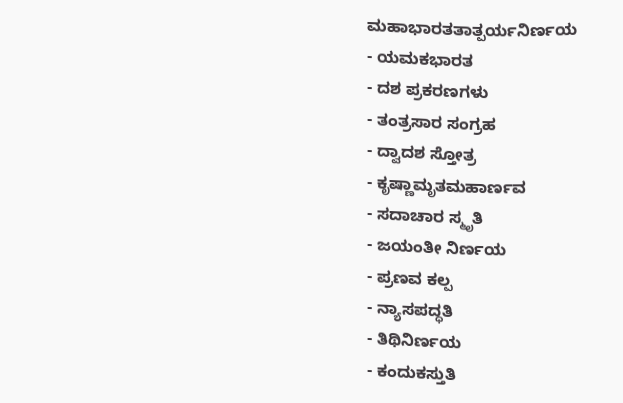ಮಹಾಭಾರತತಾತ್ಪರ್ಯನಿರ್ಣಯ
- ಯಮಕಭಾರತ
- ದಶ ಪ್ರಕರಣಗಳು
- ತಂತ್ರಸಾರ ಸಂಗ್ರಹ
- ದ್ವಾದಶ ಸ್ತೋತ್ರ
- ಕೃಷ್ಣಾಮೃತಮಹಾರ್ಣವ
- ಸದಾಚಾರ ಸ್ಮೃತಿ
- ಜಯಂತೀ ನಿರ್ಣಯ
- ಪ್ರಣವ ಕಲ್ಪ
- ನ್ಯಾಸಪದ್ಧತಿ
- ತಿಥಿನಿರ್ಣಯ
- ಕಂದುಕಸ್ತುತಿ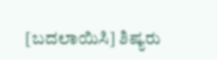[ಬದಲಾಯಿಸಿ] ಶಿಷ್ಯರು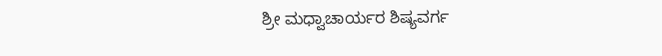ಶ್ರೀ ಮಧ್ವಾಚಾರ್ಯರ ಶಿಷ್ಯವರ್ಗ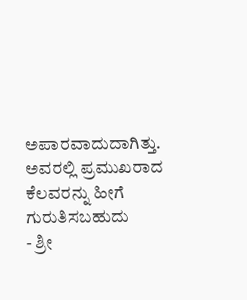ಅಪಾರವಾದುದಾಗಿತ್ತು. ಅವರಲ್ಲಿ ಪ್ರಮುಖರಾದ ಕೆಲವರನ್ನು ಹೀಗೆ ಗುರುತಿಸಬಹುದು
- ಶ್ರೀ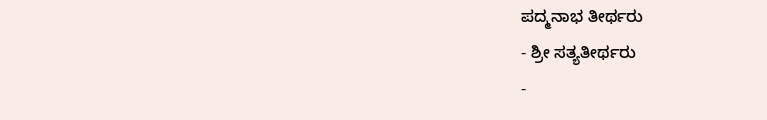ಪದ್ಮನಾಭ ತೀರ್ಥರು
- ಶ್ರೀ ಸತ್ಯತೀರ್ಥರು
-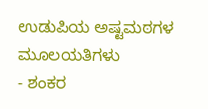ಉಡುಪಿಯ ಅಷ್ಟಮಠಗಳ ಮೂಲಯತಿಗಳು
- ಶಂಕರ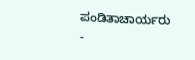ಪಂಡಿತಾಚಾರ್ಯರು
-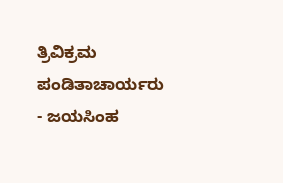ತ್ರಿವಿಕ್ರಮ ಪಂಡಿತಾಚಾರ್ಯರು
- ಜಯಸಿಂಹ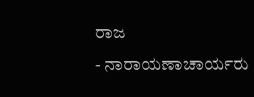ರಾಜ
- ನಾರಾಯಣಾಚಾರ್ಯರು